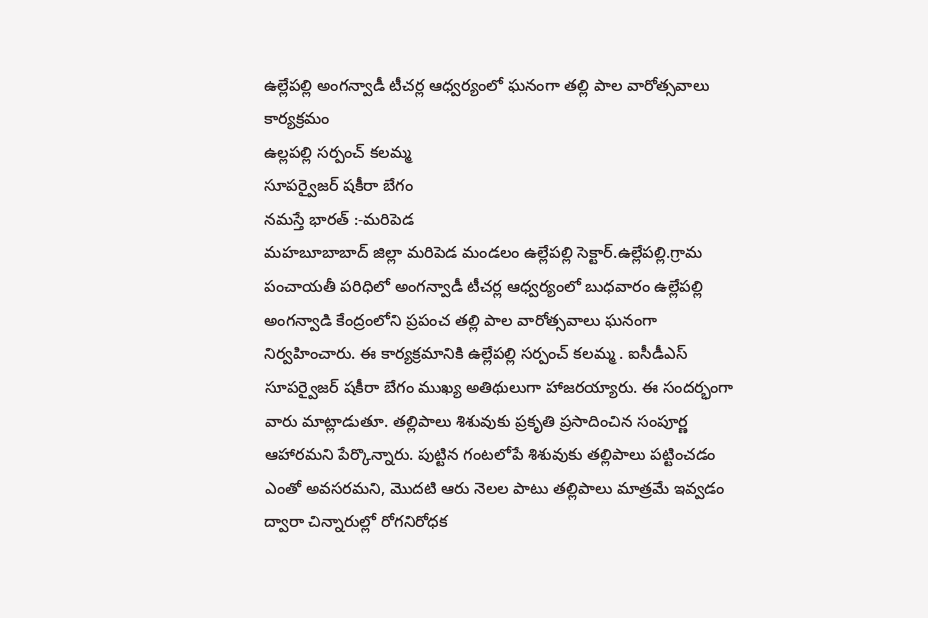ఉల్లేపల్లి అంగన్వాడీ టీచర్ల ఆధ్వర్యంలో ఘనంగా తల్లి పాల వారోత్సవాలు కార్యక్రమం
ఉల్లపల్లి సర్పంచ్ కలమ్మ
సూపర్వైజర్ షకీరా బేగం
నమస్తే భారత్ :-మరిపెడ
మహబూబాబాద్ జిల్లా మరిపెడ మండలం ఉల్లేపల్లి సెక్టార్.ఉల్లేపల్లి.గ్రామ పంచాయతీ పరిధిలో అంగన్వాడీ టీచర్ల ఆధ్వర్యంలో బుధవారం ఉల్లేపల్లి అంగన్వాడి కేంద్రంలోని ప్రపంచ తల్లి పాల వారోత్సవాలు ఘనంగా నిర్వహించారు. ఈ కార్యక్రమానికి ఉల్లేపల్లి సర్పంచ్ కలమ్మ . ఐసీడీఎస్ సూపర్వైజర్ షకీరా బేగం ముఖ్య అతిథులుగా హాజరయ్యారు. ఈ సందర్భంగా వారు మాట్లాడుతూ. తల్లిపాలు శిశువుకు ప్రకృతి ప్రసాదించిన సంపూర్ణ ఆహారమని పేర్కొన్నారు. పుట్టిన గంటలోపే శిశువుకు తల్లిపాలు పట్టించడం ఎంతో అవసరమని, మొదటి ఆరు నెలల పాటు తల్లిపాలు మాత్రమే ఇవ్వడం ద్వారా చిన్నారుల్లో రోగనిరోధక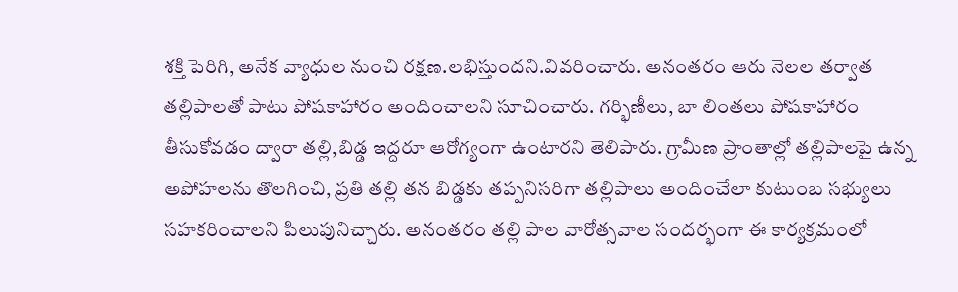శక్తి పెరిగి, అనేక వ్యాధుల నుంచి రక్షణ.లభిస్తుందని.వివరించారు. అనంతరం ఆరు నెలల తర్వాత తల్లిపాలతో పాటు పోషకాహారం అందించాలని సూచించారు. గర్భిణీలు, బా లింతలు పోషకాహారం తీసుకోవడం ద్వారా తల్లి,బిడ్డ ఇద్దరూ ఆరోగ్యంగా ఉంటారని తెలిపారు. గ్రామీణ ప్రాంతాల్లో తల్లిపాలపై ఉన్న అపోహలను తొలగించి, ప్రతి తల్లి తన బిడ్డకు తప్పనిసరిగా తల్లిపాలు అందించేలా కుటుంబ సభ్యులు సహకరించాలని పిలుపునిచ్చారు. అనంతరం తల్లి పాల వారోత్సవాల సందర్భంగా ఈ కార్యక్రమంలో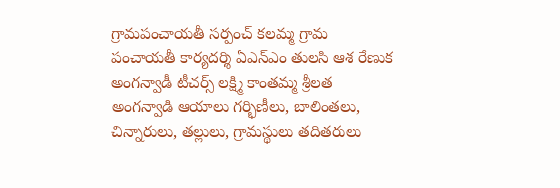గ్రామపంచాయతీ సర్పంచ్ కలమ్మ గ్రామ పంచాయతీ కార్యదర్శి ఏఎన్ఎం తులసి ఆశ రేణుక అంగన్వాడీ టీచర్స్ లక్ష్మి కాంతమ్మ శ్రీలత అంగన్వాడి ఆయాలు గర్భిణీలు, బాలింతలు, చిన్నారులు, తల్లులు, గ్రామస్థులు తదితరులు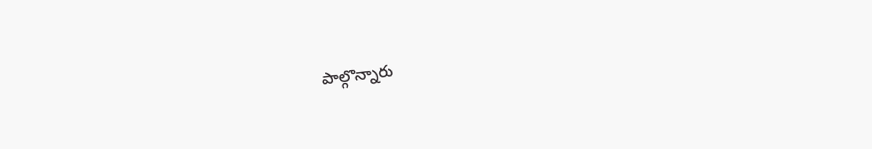పాల్గొన్నారు